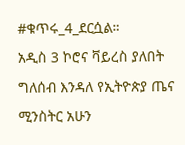#ቁጥሩ_4_ደርሷል።
አዲስ 3 ኮሮና ቫይረስ ያለበት ግለሰብ እንዳለ የኢትዮጵያ ጤና ሚንስትር አሁን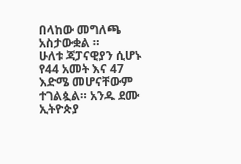በላከው መግለጫ አስታውቋል ።
ሁለቱ ጃፓናዊያን ሲሆኑ የ44 አመት እና 47 እድሜ መሆናቸውም ተገልጷል። አንዱ ደሙ ኢትዮጵያ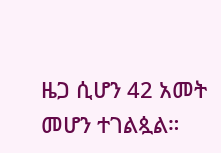ዜጋ ሲሆን 42 አመት መሆን ተገልጷል።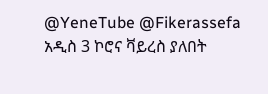@YeneTube @Fikerassefa
አዲስ 3 ኮሮና ቫይረስ ያለበት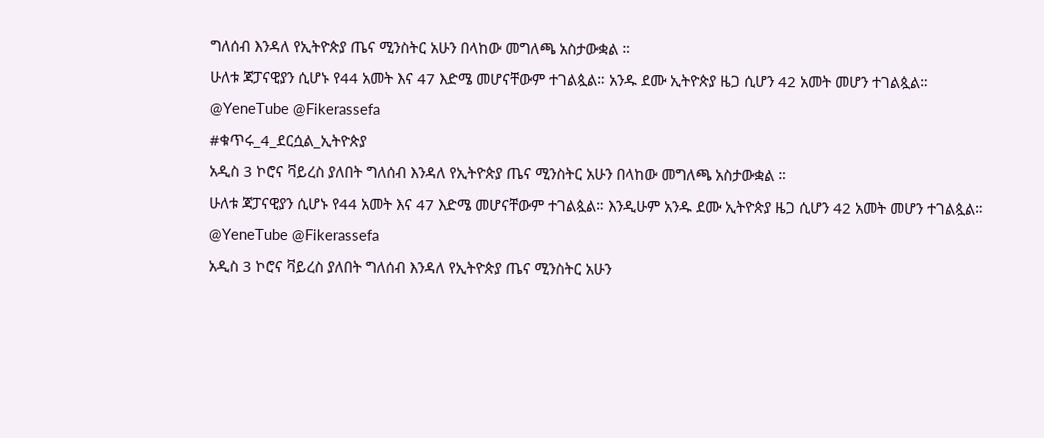ግለሰብ እንዳለ የኢትዮጵያ ጤና ሚንስትር አሁን በላከው መግለጫ አስታውቋል ።
ሁለቱ ጃፓናዊያን ሲሆኑ የ44 አመት እና 47 እድሜ መሆናቸውም ተገልጷል። አንዱ ደሙ ኢትዮጵያ ዜጋ ሲሆን 42 አመት መሆን ተገልጷል።
@YeneTube @Fikerassefa
#ቁጥሩ_4_ደርሷል_ኢትዮጵያ
አዲስ 3 ኮሮና ቫይረስ ያለበት ግለሰብ እንዳለ የኢትዮጵያ ጤና ሚንስትር አሁን በላከው መግለጫ አስታውቋል ።
ሁለቱ ጃፓናዊያን ሲሆኑ የ44 አመት እና 47 እድሜ መሆናቸውም ተገልጷል። እንዲሁም አንዱ ደሙ ኢትዮጵያ ዜጋ ሲሆን 42 አመት መሆን ተገልጷል።
@YeneTube @Fikerassefa
አዲስ 3 ኮሮና ቫይረስ ያለበት ግለሰብ እንዳለ የኢትዮጵያ ጤና ሚንስትር አሁን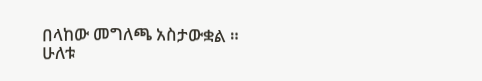በላከው መግለጫ አስታውቋል ።
ሁለቱ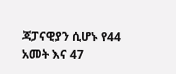ጃፓናዊያን ሲሆኑ የ44 አመት እና 47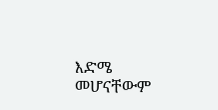እድሜ መሆናቸውም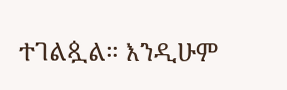ተገልጷል። እንዲሁም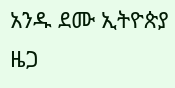አንዱ ደሙ ኢትዮጵያ ዜጋ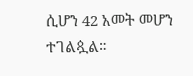ሲሆን 42 አመት መሆን ተገልጷል።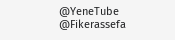@YeneTube @Fikerassefa